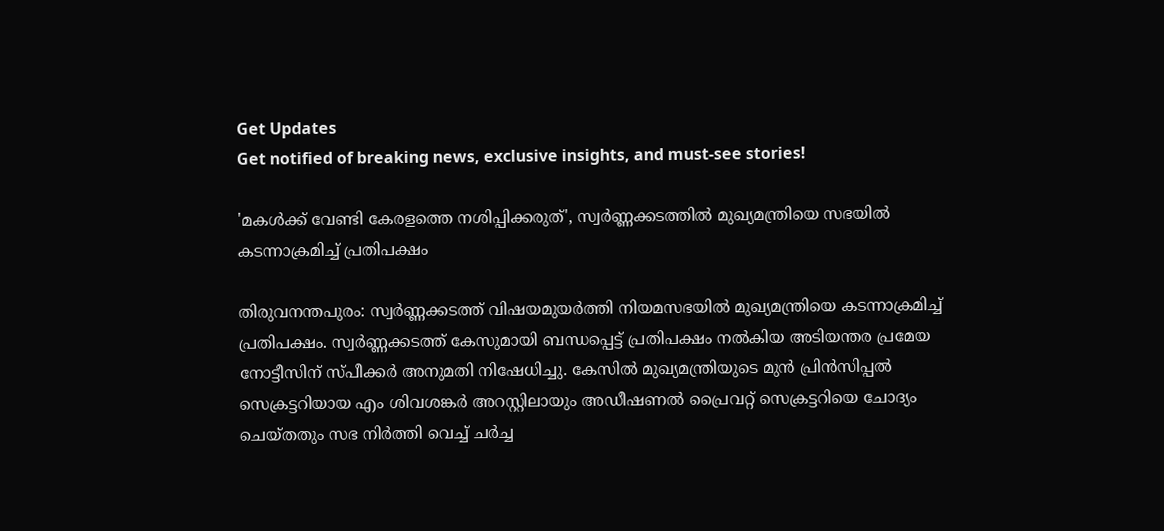Get Updates
Get notified of breaking news, exclusive insights, and must-see stories!

'മകള്‍ക്ക് വേണ്ടി കേരളത്തെ നശിപ്പിക്കരുത്', സ്വർണ്ണക്കടത്തിൽ മുഖ്യമന്ത്രിയെ സഭയിൽ കടന്നാക്രമിച്ച് പ്രതിപക്ഷം

തിരുവനന്തപുരം: സ്വര്‍ണ്ണക്കടത്ത് വിഷയമുയര്‍ത്തി നിയമസഭയില്‍ മുഖ്യമന്ത്രിയെ കടന്നാക്രമിച്ച് പ്രതിപക്ഷം. സ്വര്‍ണ്ണക്കടത്ത് കേസുമായി ബന്ധപ്പെട്ട് പ്രതിപക്ഷം നല്‍കിയ അടിയന്തര പ്രമേയ നോട്ടീസിന് സ്പീക്കര്‍ അനുമതി നിഷേധിച്ചു. കേസില്‍ മുഖ്യമന്ത്രിയുടെ മുന്‍ പ്രിന്‍സിപ്പല്‍ സെക്രട്ടറിയായ എം ശിവശങ്കര്‍ അറസ്റ്റിലായും അഡീഷണല്‍ പ്രൈവറ്റ് സെക്രട്ടറിയെ ചോദ്യം ചെയ്തതും സഭ നിര്‍ത്തി വെച്ച് ചര്‍ച്ച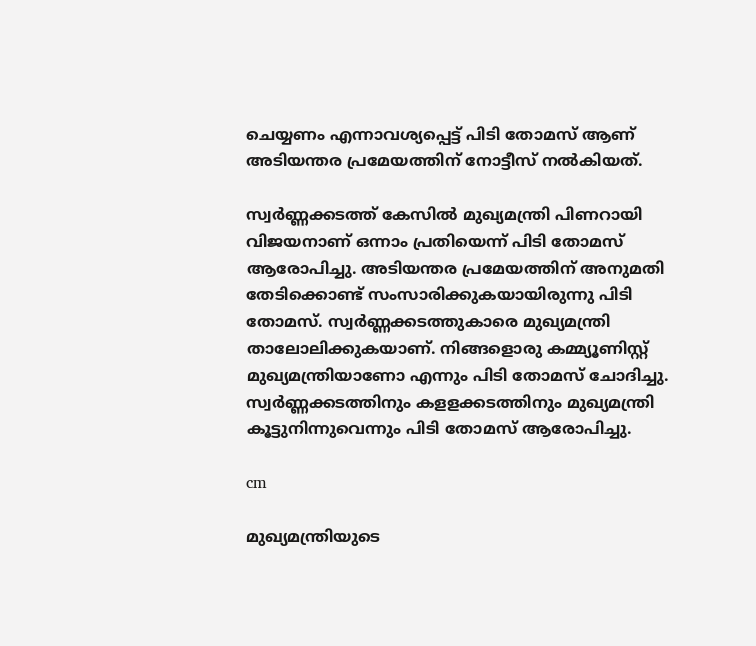ചെയ്യണം എന്നാവശ്യപ്പെട്ട് പിടി തോമസ് ആണ് അടിയന്തര പ്രമേയത്തിന് നോട്ടീസ് നല്‍കിയത്.

സ്വര്‍ണ്ണക്കടത്ത് കേസില്‍ മുഖ്യമന്ത്രി പിണറായി വിജയനാണ് ഒന്നാം പ്രതിയെന്ന് പിടി തോമസ് ആരോപിച്ചു. അടിയന്തര പ്രമേയത്തിന് അനുമതി തേടിക്കൊണ്ട് സംസാരിക്കുകയായിരുന്നു പിടി തോമസ്. സ്വര്‍ണ്ണക്കടത്തുകാരെ മുഖ്യമന്ത്രി താലോലിക്കുകയാണ്. നിങ്ങളൊരു കമ്മ്യൂണിസ്റ്റ് മുഖ്യമന്ത്രിയാണോ എന്നും പിടി തോമസ് ചോദിച്ചു. സ്വര്‍ണ്ണക്കടത്തിനും കളളക്കടത്തിനും മുഖ്യമന്ത്രി കൂട്ടുനിന്നുവെന്നും പിടി തോമസ് ആരോപിച്ചു.

cm

മുഖ്യമന്ത്രിയുടെ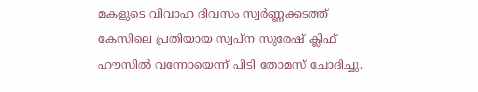മകളുടെ വിവാഹ ദിവസം സ്വര്‍ണ്ണക്കടത്ത് കേസിലെ പ്രതിയായ സ്വപ്‌ന സുരേഷ് ക്ലിഫ് ഹൗസില്‍ വന്നോയെന്ന് പിടി തോമസ് ചോദിച്ചു.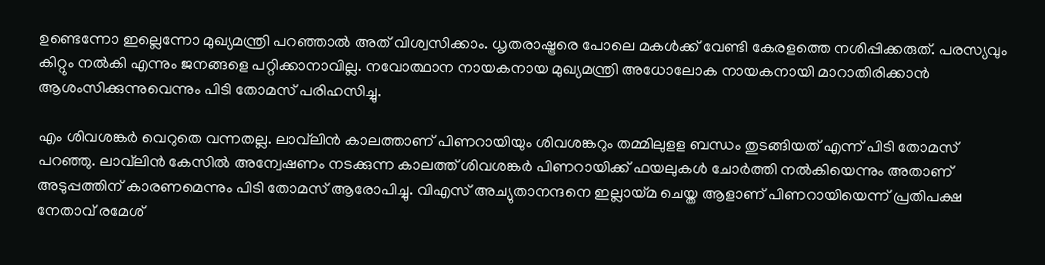ഉണ്ടെന്നോ ഇല്ലെന്നോ മുഖ്യമന്ത്രി പറഞ്ഞാല്‍ അത് വിശ്വസിക്കാം. ധൃതരാഷ്ട്രരെ പോലെ മകള്‍ക്ക് വേണ്ടി കേരളത്തെ നശിപ്പിക്കരുത്. പരസ്യവും കിറ്റും നൽകി എന്നും ജനങ്ങളെ പറ്റിക്കാനാവില്ല. നവോത്ഥാന നായകനായ മുഖ്യമന്ത്രി അധോലോക നായകനായി മാറാതിരിക്കാന്‍ ആശംസിക്കുന്നുവെന്നും പിടി തോമസ് പരിഹസിച്ചു.

എം ശിവശങ്കര്‍ വെറുതെ വന്നതല്ല. ലാവ്‌ലിന്‍ കാലത്താണ് പിണറായിയും ശിവശങ്കറും തമ്മിലുളള ബന്ധം തുടങ്ങിയത് എന്ന് പിടി തോമസ് പറഞ്ഞു. ലാവ്‌ലിന്‍ കേസില്‍ അന്വേഷണം നടക്കുന്ന കാലത്ത് ശിവശങ്കര്‍ പിണറായിക്ക് ഫയലുകള്‍ ചോര്‍ത്തി നല്‍കിയെന്നും അതാണ് അടുപ്പത്തിന് കാരണമെന്നും പിടി തോമസ് ആരോപിച്ചു. വിഎസ് അച്യുതാനന്ദനെ ഇല്ലായ്മ ചെയ്ത ആളാണ് പിണറായിയെന്ന് പ്രതിപക്ഷ നേതാവ് രമേശ്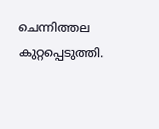ചെന്നിത്തല കുറ്റപ്പെടുത്തി.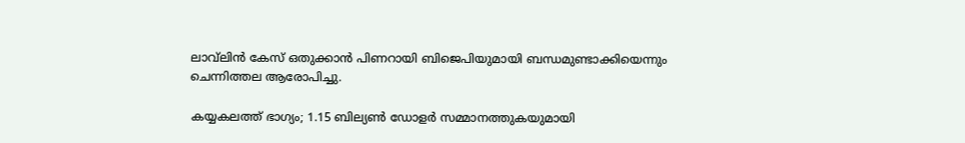ലാവ്‌ലിന്‍ കേസ് ഒതുക്കാന്‍ പിണറായി ബിജെപിയുമായി ബന്ധമുണ്ടാക്കിയെന്നും ചെന്നിത്തല ആരോപിച്ചു.

കയ്യകലത്ത് ഭാഗ്യം; 1.15 ബില്യണ്‍ ഡോളര്‍ സമ്മാനത്തുകയുമായി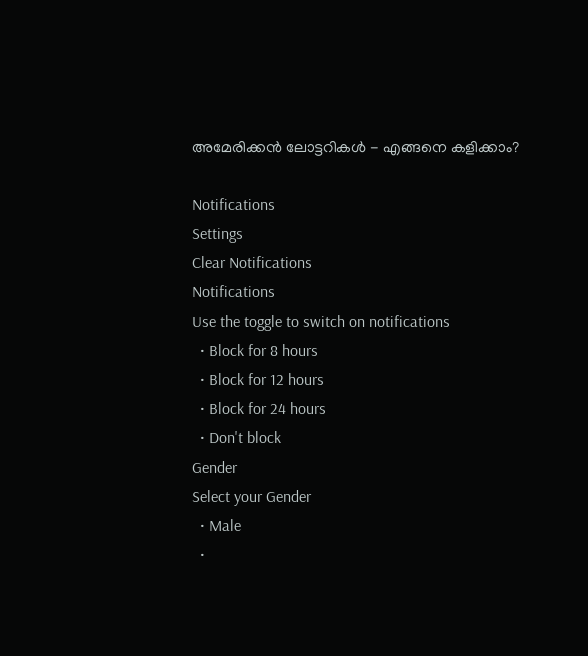അമേരിക്കന്‍ ലോട്ടറികള്‍ - എങ്ങനെ കളിക്കാം?

Notifications
Settings
Clear Notifications
Notifications
Use the toggle to switch on notifications
  • Block for 8 hours
  • Block for 12 hours
  • Block for 24 hours
  • Don't block
Gender
Select your Gender
  • Male
  •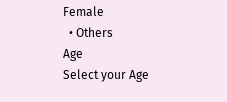Female
  • Others
Age
Select your Age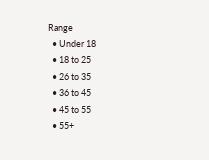Range
  • Under 18
  • 18 to 25
  • 26 to 35
  • 36 to 45
  • 45 to 55
  • 55+